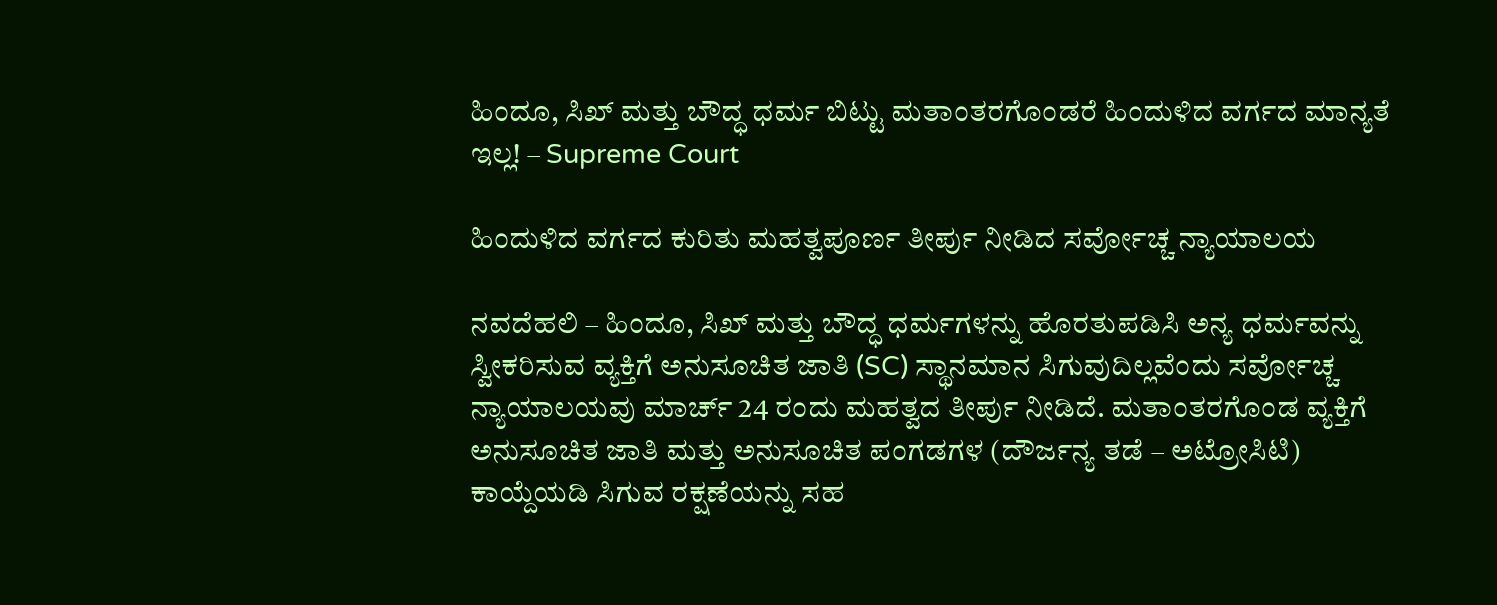ಹಿಂದೂ, ಸಿಖ್ ಮತ್ತು ಬೌದ್ಧ ಧರ್ಮ ಬಿಟ್ಟು ಮತಾಂತರಗೊಂಡರೆ ಹಿಂದುಳಿದ ವರ್ಗದ ಮಾನ್ಯತೆ ಇಲ್ಲ! – Supreme Court

ಹಿಂದುಳಿದ ವರ್ಗದ ಕುರಿತು ಮಹತ್ವಪೂರ್ಣ ತೀರ್ಪು ನೀಡಿದ ಸರ್ವೋಚ್ಚ ನ್ಯಾಯಾಲಯ

ನವದೆಹಲಿ – ಹಿಂದೂ, ಸಿಖ್ ಮತ್ತು ಬೌದ್ಧ ಧರ್ಮಗಳನ್ನು ಹೊರತುಪಡಿಸಿ ಅನ್ಯ ಧರ್ಮವನ್ನು ಸ್ವೀಕರಿಸುವ ವ್ಯಕ್ತಿಗೆ ಅನುಸೂಚಿತ ಜಾತಿ (SC) ಸ್ಥಾನಮಾನ ಸಿಗುವುದಿಲ್ಲವೆಂದು ಸರ್ವೋಚ್ಚ ನ್ಯಾಯಾಲಯವು ಮಾರ್ಚ್ 24 ರಂದು ಮಹತ್ವದ ತೀರ್ಪು ನೀಡಿದೆ. ಮತಾಂತರಗೊಂಡ ವ್ಯಕ್ತಿಗೆ ಅನುಸೂಚಿತ ಜಾತಿ ಮತ್ತು ಅನುಸೂಚಿತ ಪಂಗಡಗಳ (ದೌರ್ಜನ್ಯ ತಡೆ – ಅಟ್ರೋಸಿಟಿ) ಕಾಯ್ದೆಯಡಿ ಸಿಗುವ ರಕ್ಷಣೆಯನ್ನು ಸಹ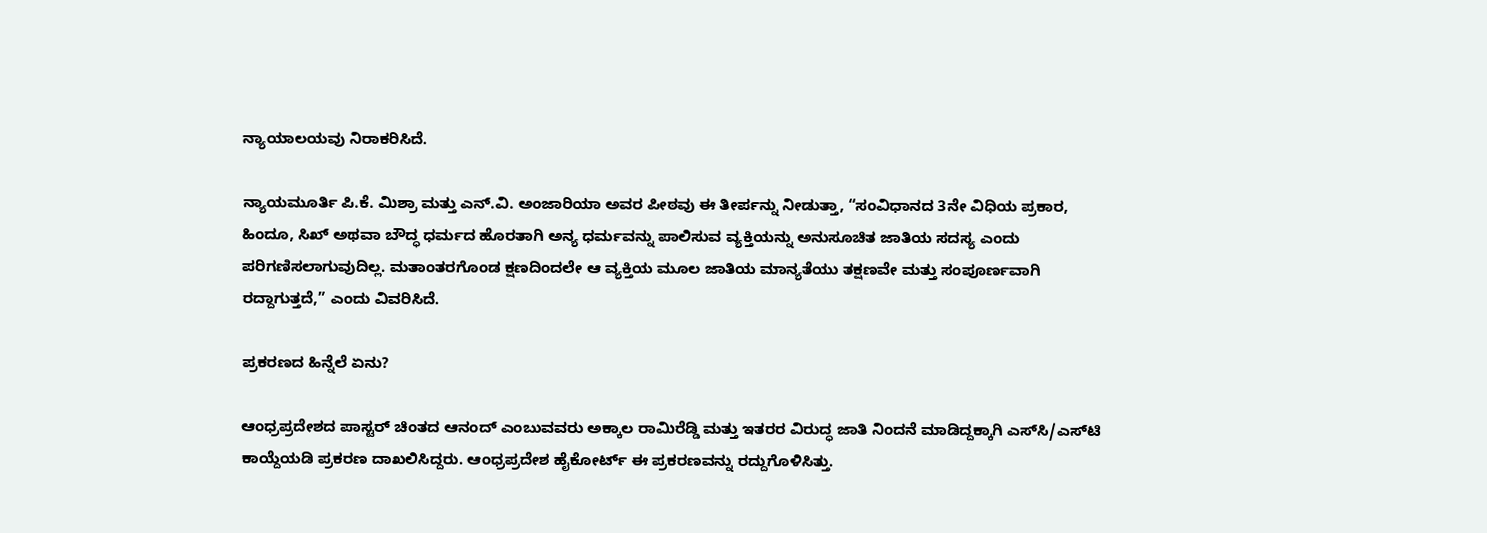ನ್ಯಾಯಾಲಯವು ನಿರಾಕರಿಸಿದೆ.

ನ್ಯಾಯಮೂರ್ತಿ ಪಿ.ಕೆ. ಮಿಶ್ರಾ ಮತ್ತು ಎನ್.ವಿ. ಅಂಜಾರಿಯಾ ಅವರ ಪೀಠವು ಈ ತೀರ್ಪನ್ನು ನೀಡುತ್ತಾ, “ಸಂವಿಧಾನದ 3ನೇ ವಿಧಿಯ ಪ್ರಕಾರ, ಹಿಂದೂ, ಸಿಖ್ ಅಥವಾ ಬೌದ್ಧ ಧರ್ಮದ ಹೊರತಾಗಿ ಅನ್ಯ ಧರ್ಮವನ್ನು ಪಾಲಿಸುವ ವ್ಯಕ್ತಿಯನ್ನು ಅನುಸೂಚಿತ ಜಾತಿಯ ಸದಸ್ಯ ಎಂದು ಪರಿಗಣಿಸಲಾಗುವುದಿಲ್ಲ. ಮತಾಂತರಗೊಂಡ ಕ್ಷಣದಿಂದಲೇ ಆ ವ್ಯಕ್ತಿಯ ಮೂಲ ಜಾತಿಯ ಮಾನ್ಯತೆಯು ತಕ್ಷಣವೇ ಮತ್ತು ಸಂಪೂರ್ಣವಾಗಿ ರದ್ದಾಗುತ್ತದೆ,” ಎಂದು ವಿವರಿಸಿದೆ.

ಪ್ರಕರಣದ ಹಿನ್ನೆಲೆ ಏನು?

ಆಂಧ್ರಪ್ರದೇಶದ ಪಾಸ್ಟರ್ ಚಿಂತದ ಆನಂದ್ ಎಂಬುವವರು ಅಕ್ಕಾಲ ರಾಮಿರೆಡ್ಡಿ ಮತ್ತು ಇತರರ ವಿರುದ್ಧ ಜಾತಿ ನಿಂದನೆ ಮಾಡಿದ್ದಕ್ಕಾಗಿ ಎಸ್‌ಸಿ/ಎಸ್‌ಟಿ ಕಾಯ್ದೆಯಡಿ ಪ್ರಕರಣ ದಾಖಲಿಸಿದ್ದರು. ಆಂಧ್ರಪ್ರದೇಶ ಹೈಕೋರ್ಟ್ ಈ ಪ್ರಕರಣವನ್ನು ರದ್ದುಗೊಳಿಸಿತ್ತು.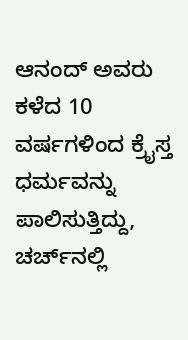ಆನಂದ್ ಅವರು ಕಳೆದ 10 ವರ್ಷಗಳಿಂದ ಕ್ರೈಸ್ತ ಧರ್ಮವನ್ನು ಪಾಲಿಸುತ್ತಿದ್ದು, ಚರ್ಚ್‌ನಲ್ಲಿ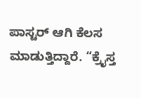ಪಾಸ್ಟರ್ ಆಗಿ ಕೆಲಸ ಮಾಡುತ್ತಿದ್ದಾರೆ. “ಕ್ರೈಸ್ತ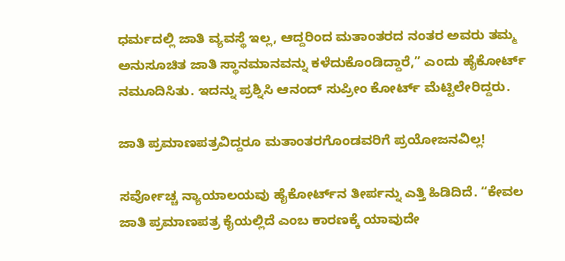ಧರ್ಮದಲ್ಲಿ ಜಾತಿ ವ್ಯವಸ್ಥೆ ಇಲ್ಲ, ಆದ್ದರಿಂದ ಮತಾಂತರದ ನಂತರ ಅವರು ತಮ್ಮ ಅನುಸೂಚಿತ ಜಾತಿ ಸ್ಥಾನಮಾನವನ್ನು ಕಳೆದುಕೊಂಡಿದ್ದಾರೆ,” ಎಂದು ಹೈಕೋರ್ಟ್ ನಮೂದಿಸಿತು. ಇದನ್ನು ಪ್ರಶ್ನಿಸಿ ಆನಂದ್ ಸುಪ್ರೀಂ ಕೋರ್ಟ್ ಮೆಟ್ಟಿಲೇರಿದ್ದರು.

ಜಾತಿ ಪ್ರಮಾಣಪತ್ರವಿದ್ದರೂ ಮತಾಂತರಗೊಂಡವರಿಗೆ ಪ್ರಯೋಜನವಿಲ್ಲ!

ಸರ್ವೋಚ್ಚ ನ್ಯಾಯಾಲಯವು ಹೈಕೋರ್ಟ್‌ನ ತೀರ್ಪನ್ನು ಎತ್ತಿ ಹಿಡಿದಿದೆ. “ಕೇವಲ ಜಾತಿ ಪ್ರಮಾಣಪತ್ರ ಕೈಯಲ್ಲಿದೆ ಎಂಬ ಕಾರಣಕ್ಕೆ ಯಾವುದೇ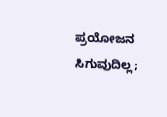ಪ್ರಯೋಜನ ಸಿಗುವುದಿಲ್ಲ;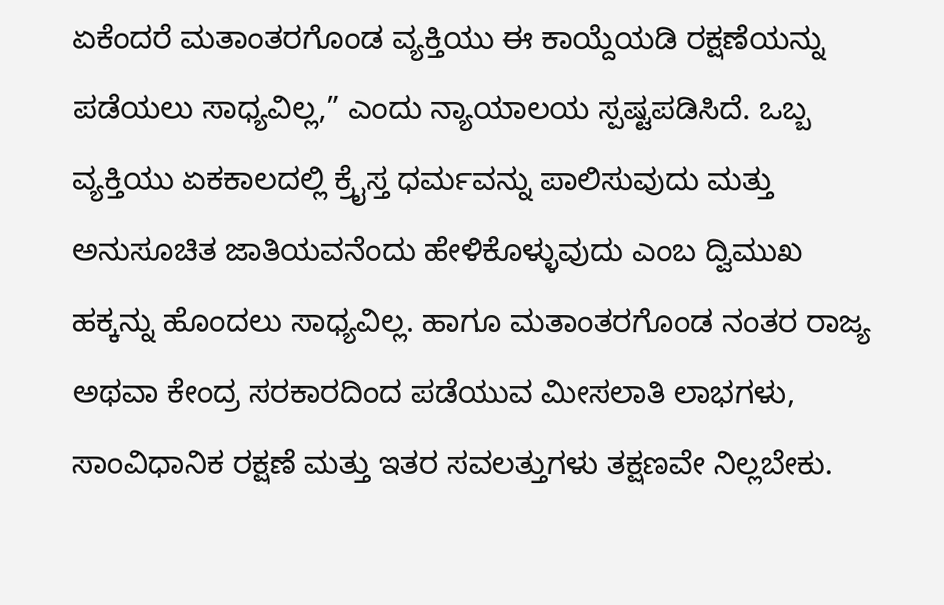ಏಕೆಂದರೆ ಮತಾಂತರಗೊಂಡ ವ್ಯಕ್ತಿಯು ಈ ಕಾಯ್ದೆಯಡಿ ರಕ್ಷಣೆಯನ್ನು ಪಡೆಯಲು ಸಾಧ್ಯವಿಲ್ಲ,” ಎಂದು ನ್ಯಾಯಾಲಯ ಸ್ಪಷ್ಟಪಡಿಸಿದೆ. ಒಬ್ಬ ವ್ಯಕ್ತಿಯು ಏಕಕಾಲದಲ್ಲಿ ಕ್ರೈಸ್ತ ಧರ್ಮವನ್ನು ಪಾಲಿಸುವುದು ಮತ್ತು ಅನುಸೂಚಿತ ಜಾತಿಯವನೆಂದು ಹೇಳಿಕೊಳ್ಳುವುದು ಎಂಬ ದ್ವಿಮುಖ ಹಕ್ಕನ್ನು ಹೊಂದಲು ಸಾಧ್ಯವಿಲ್ಲ. ಹಾಗೂ ಮತಾಂತರಗೊಂಡ ನಂತರ ರಾಜ್ಯ ಅಥವಾ ಕೇಂದ್ರ ಸರಕಾರದಿಂದ ಪಡೆಯುವ ಮೀಸಲಾತಿ ಲಾಭಗಳು, ಸಾಂವಿಧಾನಿಕ ರಕ್ಷಣೆ ಮತ್ತು ಇತರ ಸವಲತ್ತುಗಳು ತಕ್ಷಣವೇ ನಿಲ್ಲಬೇಕು.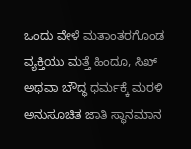ಒಂದು ವೇಳೆ ಮತಾಂತರಗೊಂಡ ವ್ಯಕ್ತಿಯು ಮತ್ತೆ ಹಿಂದೂ, ಸಿಖ್ ಅಥವಾ ಬೌದ್ಧ ಧರ್ಮಕ್ಕೆ ಮರಳಿ ಅನುಸೂಚಿತ ಜಾತಿ ಸ್ಥಾನಮಾನ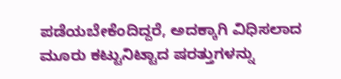ಪಡೆಯಬೇಕೆಂದಿದ್ದರೆ, ಅದಕ್ಕಾಗಿ ವಿಧಿಸಲಾದ ಮೂರು ಕಟ್ಟುನಿಟ್ಟಾದ ಷರತ್ತುಗಳನ್ನು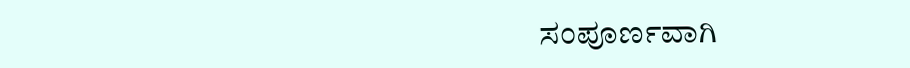ಸಂಪೂರ್ಣವಾಗಿ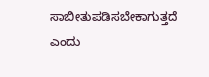ಸಾಬೀತುಪಡಿಸಬೇಕಾಗುತ್ತದೆ ಎಂದು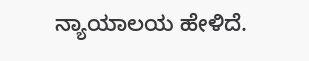ನ್ಯಾಯಾಲಯ ಹೇಳಿದೆ.